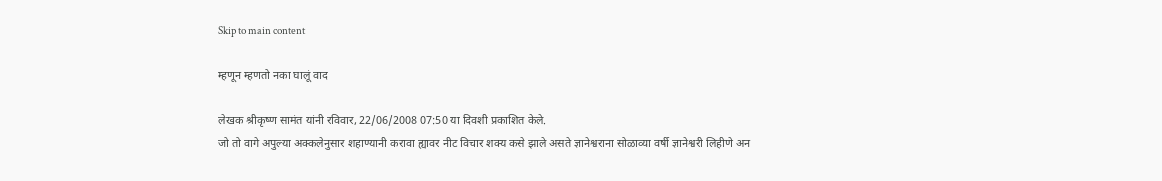Skip to main content

म्हणून म्हणतो नका घालूं वाद

लेखक श्रीकृष्ण सामंत यांनी रविवार, 22/06/2008 07:50 या दिवशी प्रकाशित केले.
जो तो वागे अपुल्या अक्कलेनुसार शहाण्यानी करावा ह्यावर नीट विचार शक्य कसे झाले असते ज्ञानेश्वराना सोळाव्या वर्षी ज्ञानेश्वरी लिहीणे अन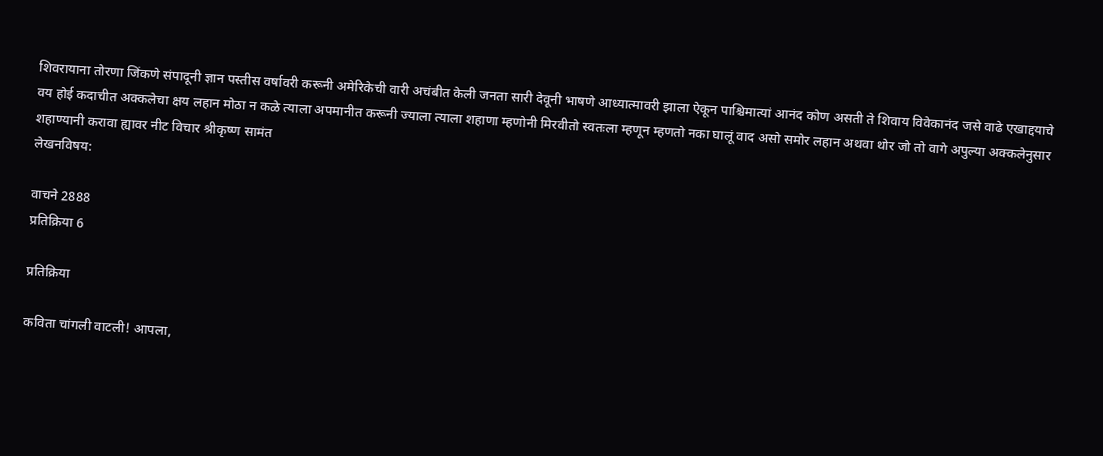शिवरायाना तोरणा जिंकणे संपादूनी ज्ञान पस्तीस वर्षावरी करूनी अमेरिकेची वारी अचंबीत केली जनता सारी देवूनी भाषणे आध्यात्मावरी झाला ऐकून पाश्चिमात्यां आनंद कोण असती ते शिवाय विवेकानंद जसे वाढे एखाद्दयाचे वय होई कदाचीत अक्कलेचा क्षय लहान मोठा न कळे त्याला अपमानीत करूनी ज्याला त्याला शहाणा म्हणोनी मिरवीतो स्वतःला म्हणून म्हणतो नका घालूं वाद असो समोर लहान अथवा थोर जो तो वागे अपुल्या अक्कलेनुसार शहाण्यानी करावा ह्यावर नीट विचार श्रीकृष्ण सामंत
लेखनविषय:

वाचने 2888
प्रतिक्रिया 6

प्रतिक्रिया

कविता चांगली वाटली! आपला,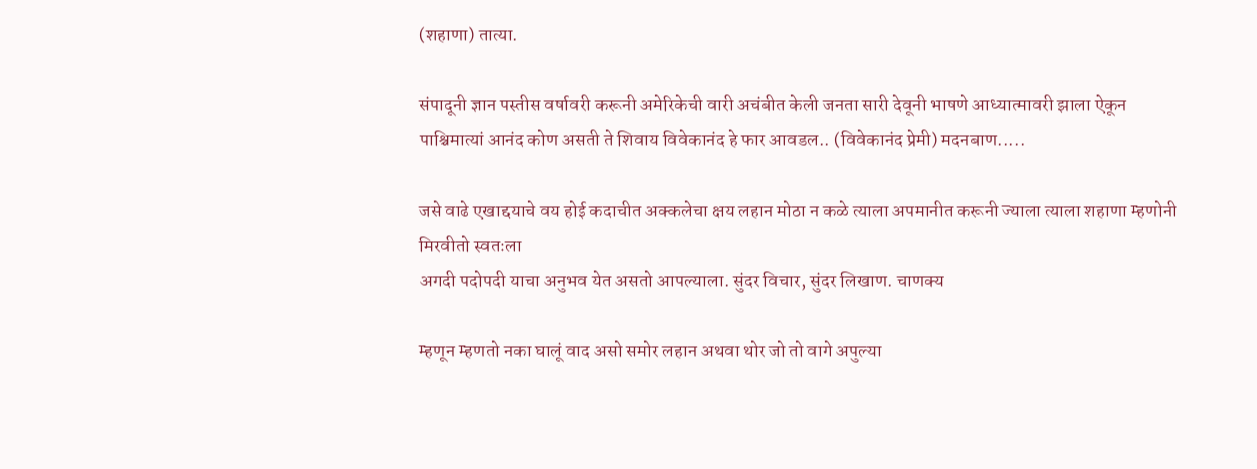(शहाणा) तात्या.

संपादूनी ज्ञान पस्तीस वर्षावरी करूनी अमेरिकेची वारी अचंबीत केली जनता सारी देवूनी भाषणे आध्यात्मावरी झाला ऐकून पाश्चिमात्यां आनंद कोण असती ते शिवाय विवेकानंद हे फार आवडल.. (विवेकानंद प्रेमी) मदनबाण.....

जसे वाढे एखाद्दयाचे वय होई कदाचीत अक्कलेचा क्षय लहान मोठा न कळे त्याला अपमानीत करूनी ज्याला त्याला शहाणा म्हणोनी मिरवीतो स्वतःला
अगदी पदोपदी याचा अनुभव येत असतो आपल्याला. सुंदर विचार, सुंदर लिखाण. चाणक्य

म्हणून म्हणतो नका घालूं वाद असो समोर लहान अथवा थोर जो तो वागे अपुल्या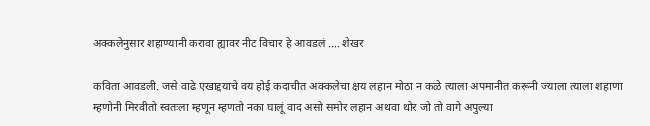अक्कलेनुसार शहाण्यानी करावा ह्यावर नीट विचार हे आवडलं .... शेखर

कविता आवडली. जसे वाढे एखाद्दयाचे वय होई कदाचीत अक्कलेचा क्षय लहान मोठा न कळे त्याला अपमानीत करूनी ज्याला त्याला शहाणा म्हणोनी मिरवीतो स्वतःला म्हणून म्हणतो नका घालूं वाद असो समोर लहान अथवा थोर जो तो वागे अपुल्या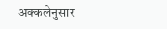अक्कलेनुसार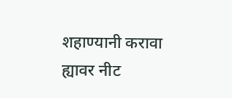शहाण्यानी करावा ह्यावर नीट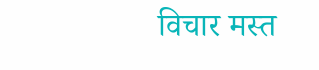विचार मस्त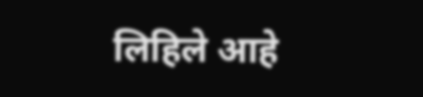लिहिले आहे